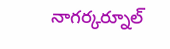నాగర్కర్నూల్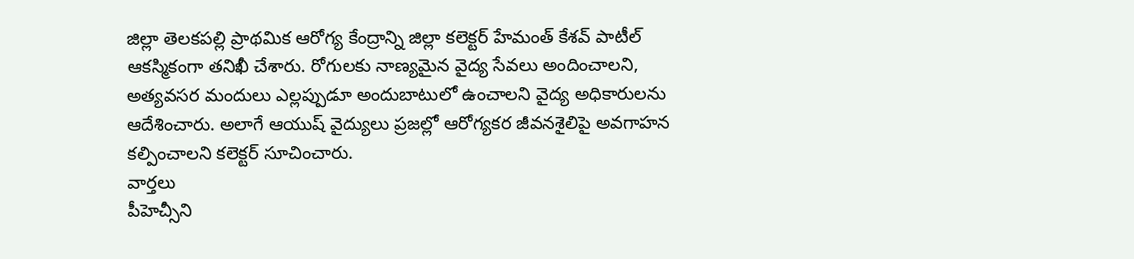జిల్లా తెలకపల్లి ప్రాథమిక ఆరోగ్య కేంద్రాన్ని జిల్లా కలెక్టర్ హేమంత్ కేశవ్ పాటీల్ ఆకస్మికంగా తనిఖీ చేశారు. రోగులకు నాణ్యమైన వైద్య సేవలు అందించాలని, అత్యవసర మందులు ఎల్లప్పుడూ అందుబాటులో ఉంచాలని వైద్య అధికారులను ఆదేశించారు. అలాగే ఆయుష్ వైద్యులు ప్రజల్లో ఆరోగ్యకర జీవనశైలిపై అవగాహన కల్పించాలని కలెక్టర్ సూచించారు.
వార్తలు
పీహెచ్సీని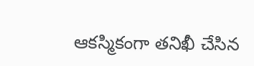ఆకస్మికంగా తనిఖీ చేసిన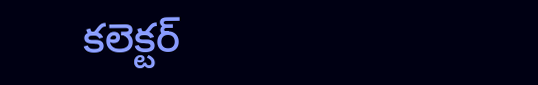కలెక్టర్